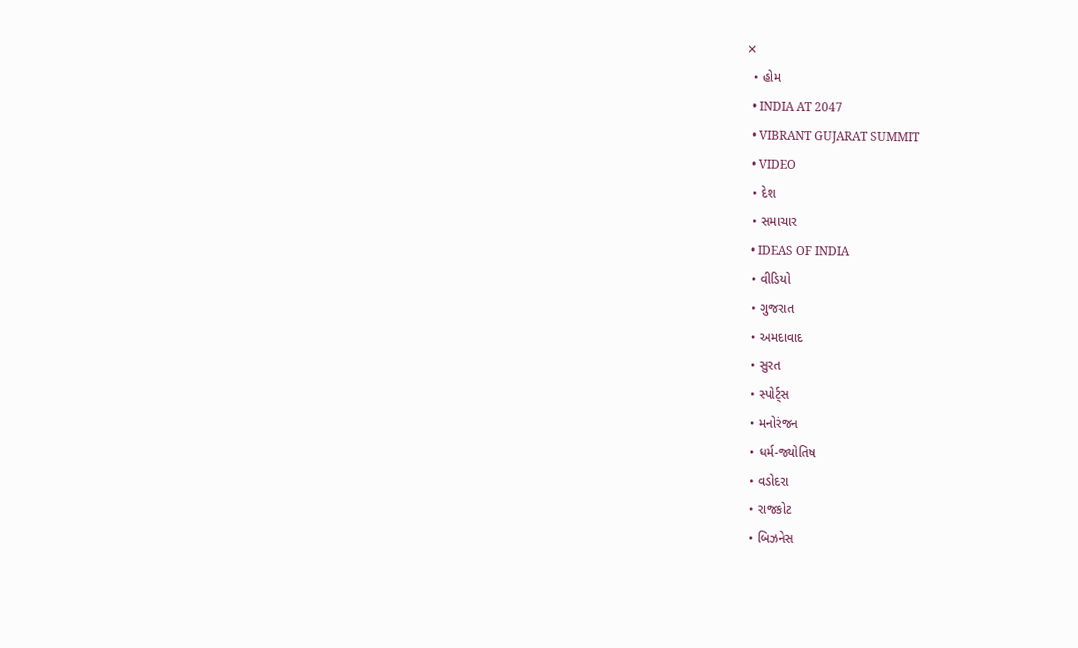✕
  • હોમ
  • INDIA AT 2047
  • VIBRANT GUJARAT SUMMIT
  • VIDEO
  • દેશ
  • સમાચાર
  • IDEAS OF INDIA
  • વીડિયો
  • ગુજરાત
  • અમદાવાદ
  • સુરત
  • સ્પોર્ટ્સ
  • મનોરંજન
  • ધર્મ-જ્યોતિષ
  • વડોદરા
  • રાજકોટ
  • બિઝનેસ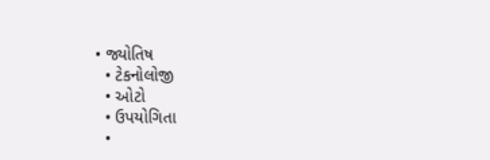• જ્યોતિષ
  • ટેકનોલોજી
  • ઓટો
  • ઉપયોગિતા
  •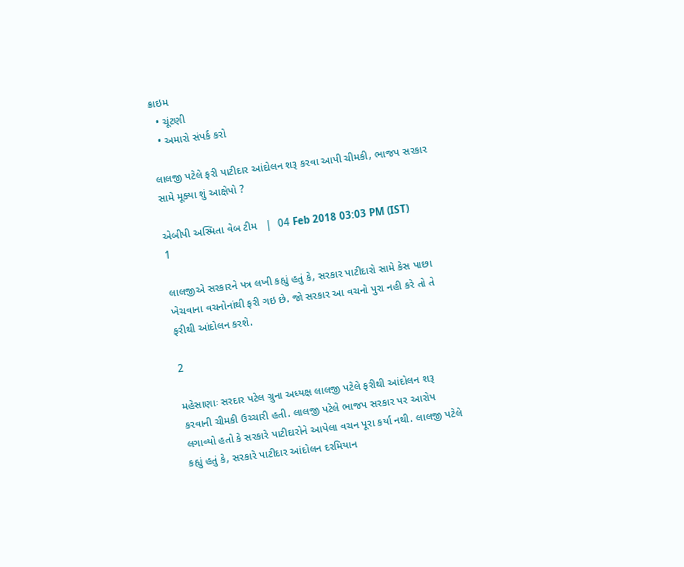ક્રાઇમ
  • ચૂંટણી
  • અમારો સંપર્ક કરો

લાલજી પટેલે ફરી પાટીદાર આંદોલન શરૂ કરવા આપી ચીમકી, ભાજપ સરકાર સામે મૂક્યા શું આક્ષેપો ?

એબીપી અસ્મિતા વેબ ટીમ   |  04 Feb 2018 03:03 PM (IST)
1

લાલજીએ સરકારને પત્ર લખી કહ્યું હતું કે, સરકાર પાટીદારો સામે કેસ પાછા ખેચવાના વચનોનાંથી ફરી ગઇ છે. જો સરકાર આ વચનો પુરા નહી કરે તો તે ફરીથી આંદોલન કરશે.

2

મહેસાણાઃ સરદાર પટેલ ગ્રુના અધ્યક્ષ લાલજી પટેલે ફરીથી આંદોલન શરૂ કરવાની ચીમકી ઉચ્ચારી હતી. લાલજી પટેલે ભાજપ સરકાર પર આરોપ લગાવ્યો હતો કે સરકારે પાટીદારોને આપેલા વચન પૂરા કર્યા નથી. લાલજી પટેલે કહ્યું હતું કે, સરકારે પાટીદાર આંદોલન દરમિયાન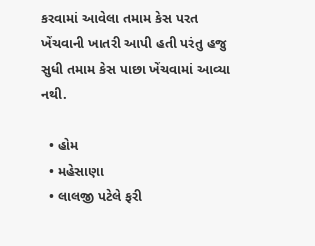કરવામાં આવેલા તમામ કેસ પરત ખેંચવાની ખાતરી આપી હતી પરંતુ હજુ સુધી તમામ કેસ પાછા ખેંચવામાં આવ્યા નથી.

  • હોમ
  • મહેસાણા
  • લાલજી પટેલે ફરી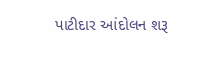પાટીદાર આંદોલન શરૂ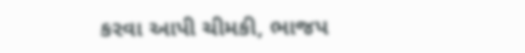કરવા આપી ચીમકી, ભાજપ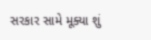સરકાર સામે મૂક્યા શું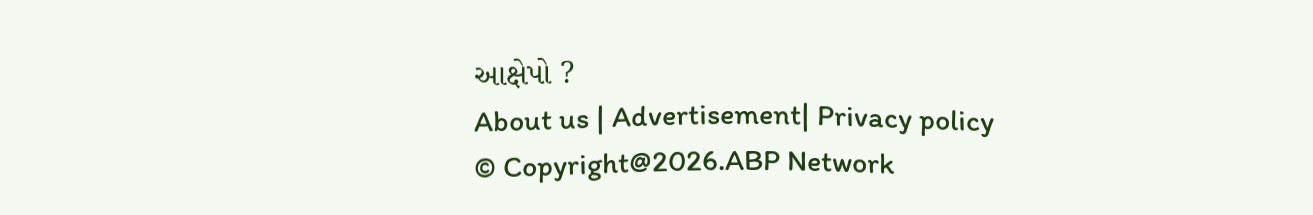આક્ષેપો ?
About us | Advertisement| Privacy policy
© Copyright@2026.ABP Network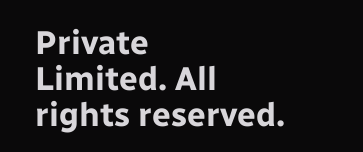Private Limited. All rights reserved.